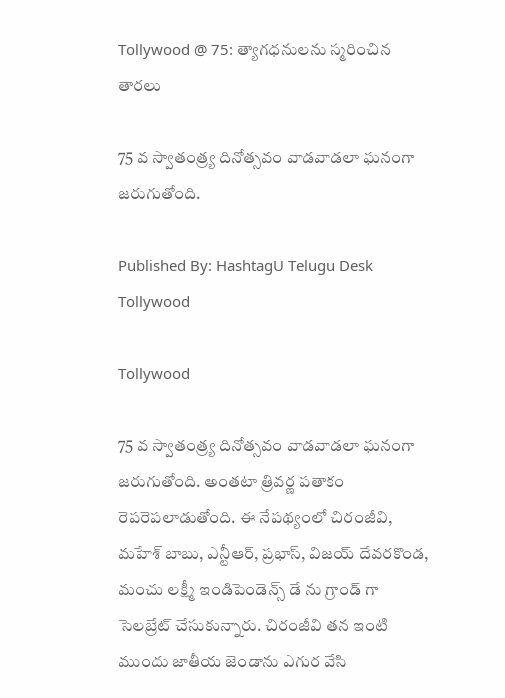Tollywood @ 75: త్యాగధనులను స్మరించిన తారలు

75 వ స్వాతంత్ర్య దినోత్సవం వాడవాడలా ఘనంగా జరుగుతోంది.

Published By: HashtagU Telugu Desk
Tollywood

Tollywood

75 వ స్వాతంత్ర్య దినోత్సవం వాడవాడలా ఘనంగా జరుగుతోంది. అంతటా త్రివర్ణ పతాకం రెపరెపలాడుతోంది. ఈ నేపథ్యంలో చిరంజీవి, మహేశ్ బాబు, ఎన్టీఆర్, ప్రభాస్, విజయ్ దేవరకొండ, మంచు లక్ష్మీ ఇండిపెండెన్స్ డే ను గ్రాండ్ గా సెలబ్రేట్ చేసుకున్నారు. చిరంజీవి తన ఇంటి ముందు జాతీయ జెండాను ఎగుర వేసి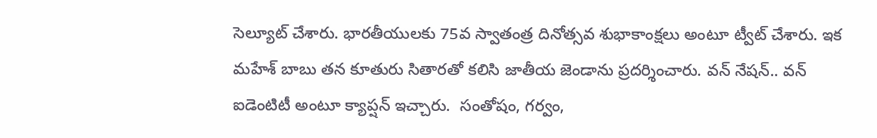సెల్యూట్ చేశారు. భారతీయులకు 75వ స్వాతంత్ర దినోత్సవ శుభాకాంక్షలు అంటూ ట్వీట్ చేశారు. ఇక మహేశ్ బాబు తన కూతురు సితారతో కలిసి జాతీయ జెండాను ప్రదర్శించారు. వన్ నేషన్.. వన్ ఐడెంటిటీ అంటూ క్యాప్షన్ ఇచ్చారు.  సంతోషం, గర్వం,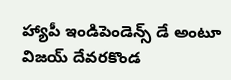హ్యాపీ ఇండిపెండెన్స్ డే అంటూ విజయ్ దేవరకొండ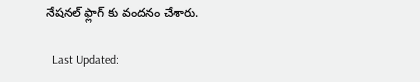నేషనల్ ఫ్లాగ్ కు వందనం చేశారు.

  Last Updated: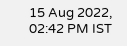15 Aug 2022, 02:42 PM IST